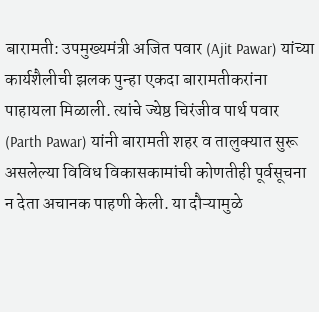बारामती: उपमुख्यमंत्री अजित पवार (Ajit Pawar) यांच्या कार्यशैलीची झलक पुन्हा एकदा बारामतीकरांना पाहायला मिळाली. त्यांचे ज्येष्ठ चिरंजीव पार्थ पवार (Parth Pawar) यांनी बारामती शहर व तालुक्यात सुरू असलेल्या विविध विकासकामांची कोणतीही पूर्वसूचना न देता अचानक पाहणी केली. या दौऱ्यामुळे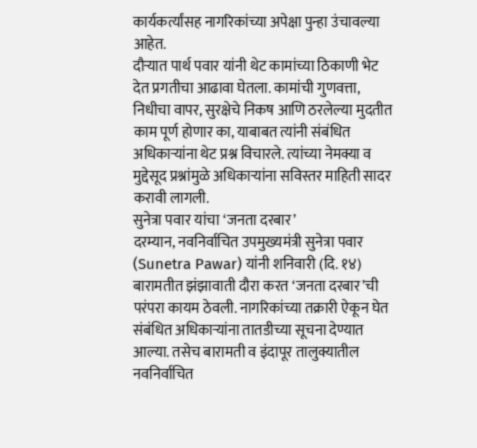कार्यकर्त्यांसह नागरिकांच्या अपेक्षा पुन्हा उंचावल्या आहेत.
दौऱ्यात पार्थ पवार यांनी थेट कामांच्या ठिकाणी भेट देत प्रगतीचा आढावा घेतला. कामांची गुणवत्ता, निधीचा वापर, सुरक्षेचे निकष आणि ठरलेल्या मुदतीत काम पूर्ण होणार का, याबाबत त्यांनी संबंधित अधिकाऱ्यांना थेट प्रश्न विचारले. त्यांच्या नेमक्या व मुद्देसूद प्रश्नांमुळे अधिकाऱ्यांना सविस्तर माहिती सादर करावी लागली.
सुनेत्रा पवार यांचा ‘जनता दरबार’
दरम्यान, नवनिर्वाचित उपमुख्यमंत्री सुनेत्रा पवार (Sunetra Pawar) यांनी शनिवारी (दि. १४) बारामतीत झंझावाती दौरा करत ‘जनता दरबार’ची परंपरा कायम ठेवली. नागरिकांच्या तक्रारी ऐकून घेत संबंधित अधिकाऱ्यांना तातडीच्या सूचना देण्यात आल्या. तसेच बारामती व इंदापूर तालुक्यातील नवनिर्वाचित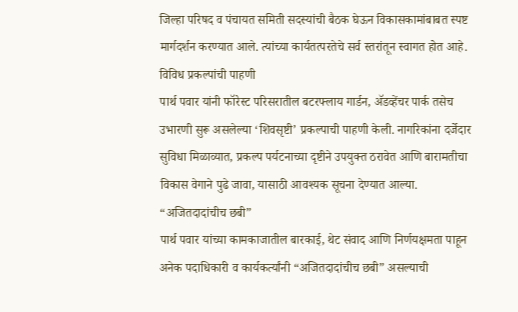जिल्हा परिषद व पंचायत समिती सदस्यांची बैठक घेऊन विकासकामांबाबत स्पष्ट मार्गदर्शन करण्यात आले. त्यांच्या कार्यतत्परतेचे सर्व स्तरांतून स्वागत होत आहे.
विविध प्रकल्पांची पाहणी
पार्थ पवार यांनी फॉरेस्ट परिसरातील बटरफ्लाय गार्डन, ॲडव्हेंचर पार्क तसेच उभारणी सुरू असलेल्या ‘शिवसृष्टी’ प्रकल्पाची पाहणी केली. नागरिकांना दर्जेदार सुविधा मिळाव्यात, प्रकल्प पर्यटनाच्या दृष्टीने उपयुक्त ठरावेत आणि बारामतीचा विकास वेगाने पुढे जावा, यासाठी आवश्यक सूचना देण्यात आल्या.
“अजितदादांचीच छबी”
पार्थ पवार यांच्या कामकाजातील बारकाई, थेट संवाद आणि निर्णयक्षमता पाहून अनेक पदाधिकारी व कार्यकर्त्यांनी “अजितदादांचीच छबी” असल्याची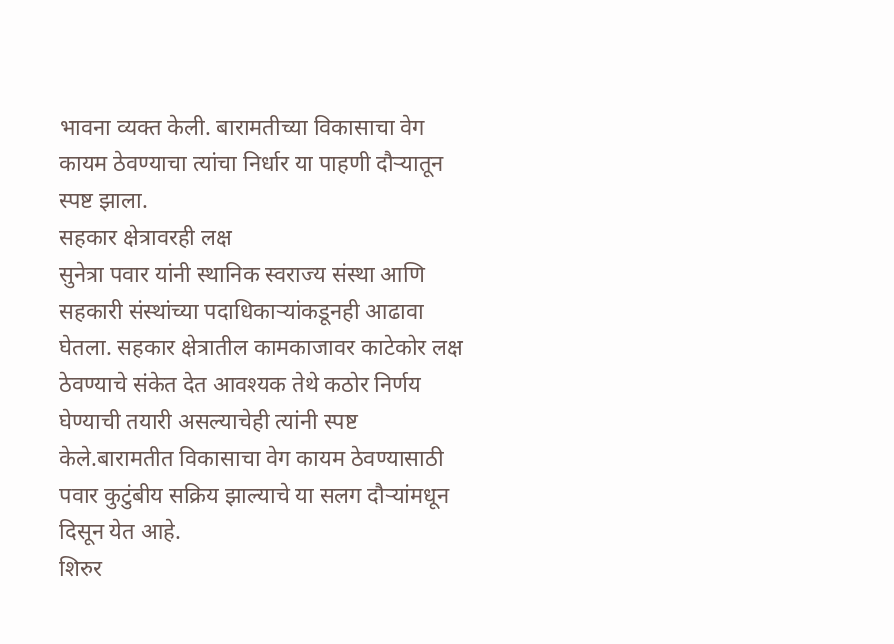भावना व्यक्त केली. बारामतीच्या विकासाचा वेग कायम ठेवण्याचा त्यांचा निर्धार या पाहणी दौऱ्यातून स्पष्ट झाला.
सहकार क्षेत्रावरही लक्ष
सुनेत्रा पवार यांनी स्थानिक स्वराज्य संस्था आणि सहकारी संस्थांच्या पदाधिकाऱ्यांकडूनही आढावा घेतला. सहकार क्षेत्रातील कामकाजावर काटेकोर लक्ष ठेवण्याचे संकेत देत आवश्यक तेथे कठोर निर्णय घेण्याची तयारी असल्याचेही त्यांनी स्पष्ट केले.बारामतीत विकासाचा वेग कायम ठेवण्यासाठी पवार कुटुंबीय सक्रिय झाल्याचे या सलग दौऱ्यांमधून दिसून येत आहे.
शिरुर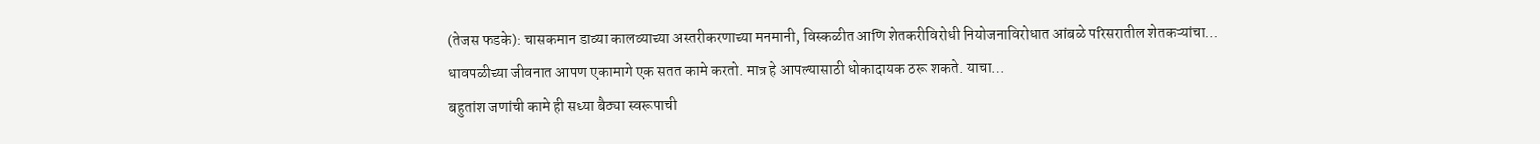(तेजस फडके): चासकमान डाव्या कालव्याच्या अस्तरीकरणाच्या मनमानी, विस्कळीत आणि शेतकरीविरोधी नियोजनाविरोधात आंबळे परिसरातील शेतकऱ्यांचा…
धावपळीच्या जीवनात आपण एकामागे एक सतत कामे करतो. मात्र हे आपल्यासाठी धोकादायक ठरू शकते. याचा…
बहुतांश जणांची कामे ही सध्या बैठ्या स्वरूपाची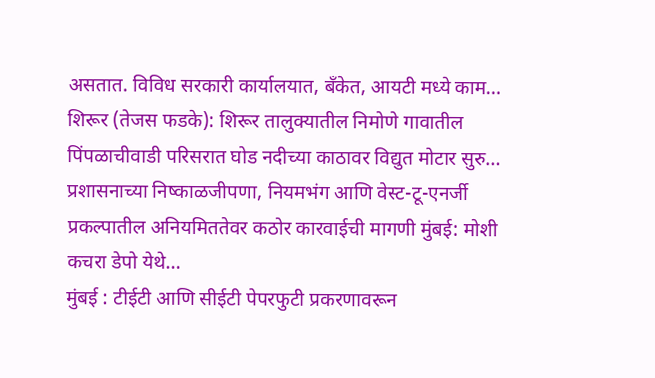असतात. विविध सरकारी कार्यालयात, बँकेत, आयटी मध्ये काम…
शिरूर (तेजस फडके): शिरूर तालुक्यातील निमोणे गावातील पिंपळाचीवाडी परिसरात घोड नदीच्या काठावर विद्युत मोटार सुरु…
प्रशासनाच्या निष्काळजीपणा, नियमभंग आणि वेस्ट-टू-एनर्जी प्रकल्पातील अनियमिततेवर कठोर कारवाईची मागणी मुंबई: मोशी कचरा डेपो येथे…
मुंबई : टीईटी आणि सीईटी पेपरफुटी प्रकरणावरून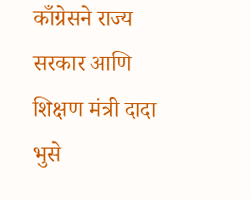काँग्रेसने राज्य सरकार आणि शिक्षण मंत्री दादा भुसे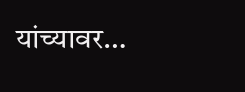यांच्यावर…